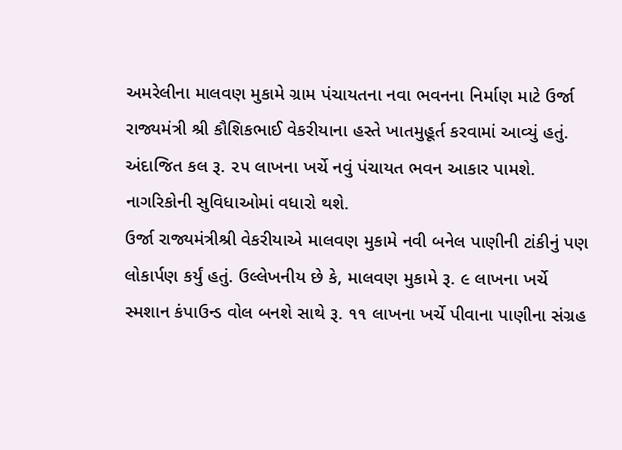અમરેલીના માલવણ મુકામે ગ્રામ પંચાયતના નવા ભવનના નિર્માણ માટે ઉર્જા રાજ્યમંત્રી શ્રી કૌશિકભાઈ વેકરીયાના હસ્તે ખાતમુહૂર્ત કરવામાં આવ્યું હતું. અંદાજિત કલ રૂ. ૨૫ લાખના ખર્ચે નવું પંચાયત ભવન આકાર પામશે. નાગરિકોની સુવિધાઓમાં વધારો થશે.
ઉર્જા રાજ્યમંત્રીશ્રી વેકરીયાએ માલવણ મુકામે નવી બનેલ પાણીની ટાંકીનું પણ લોકાર્પણ કર્યું હતું. ઉલ્લેખનીય છે કે, માલવણ મુકામે રૂ. ૯ લાખના ખર્ચે સ્મશાન કંપાઉન્ડ વોલ બનશે સાથે રૂ. ૧૧ લાખના ખર્ચે પીવાના પાણીના સંગ્રહ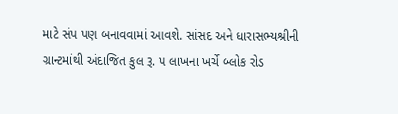માટે સંપ પણ બનાવવામાં આવશે. સાંસદ અને ધારાસભ્યશ્રીની ગ્રાન્ટમાંથી અંદાજિત કુલ રૂ. ૫ લાખના ખર્ચે બ્લોક રોડ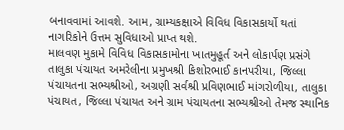બનાવવામાં આવશે. આમ, ગ્રામ્યકક્ષાએ વિવિધ વિકાસકાર્યો થતાં નાગરિકોને ઉત્તમ સુવિધાઓ પ્રાપ્ત થશે.
માલવણ મુકામે વિવિધ વિકાસકામોના ખાતમુહૂર્ત અને લોકાર્પણ પ્રસંગે તાલુકા પંચાયત અમરેલીના પ્રમુખશ્રી કિશોરભાઈ કાનપરીયા, જિલ્લા પંચાયતના સભ્યશ્રીઓ, અગ્રણી સર્વશ્રી પ્રવિણભાઈ માંગરોળીયા, તાલુકા પંચાયત, જિલ્લા પંચાયત અને ગ્રામ પંચાયતના સભ્યશ્રીઓ તેમજ સ્થાનિક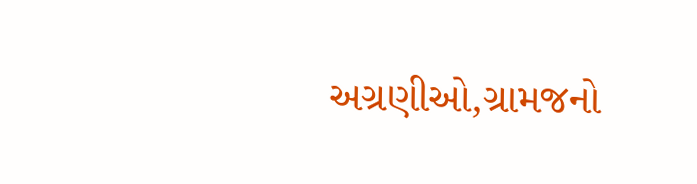અગ્રણીઓ,ગ્રામજનો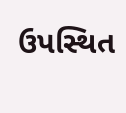ઉપસ્થિત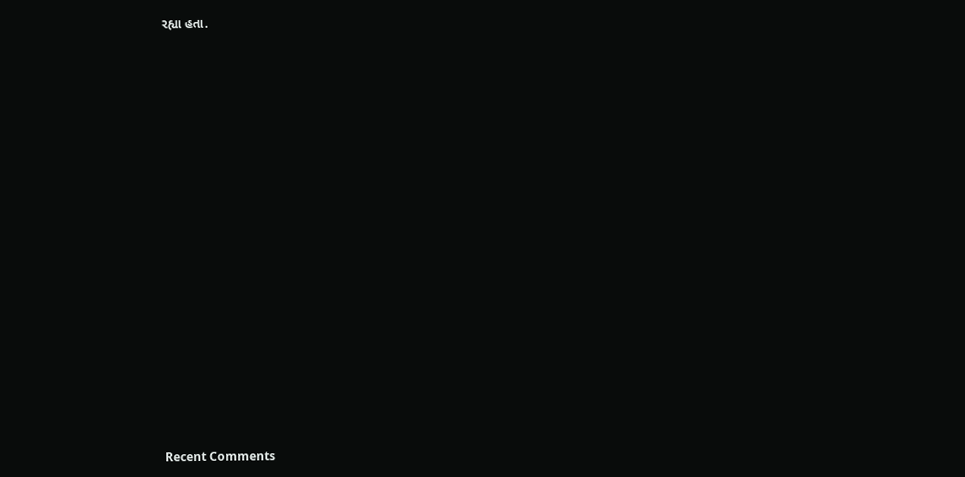રહ્યા હતા.


















Recent Comments